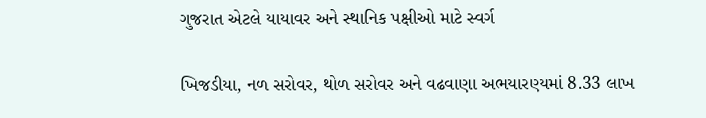ગુજરાત એટલે યાયાવર અને સ્થાનિક પક્ષીઓ માટે સ્વર્ગ

ખિજડીયા, નળ સરોવર, થોળ સરોવર અને વઢવાણા અભયારણ્યમાં 8.33 લાખ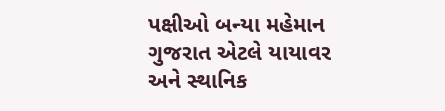પક્ષીઓ બન્યા મહેમાન
ગુજરાત એટલે યાયાવર અને સ્થાનિક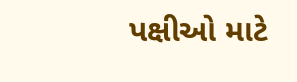પક્ષીઓ માટે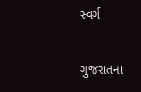સ્વર્ગ

ગુજરાતના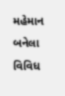મહેમાન બનેલા વિવિધ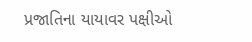પ્રજાતિના યાયાવર પક્ષીઓ